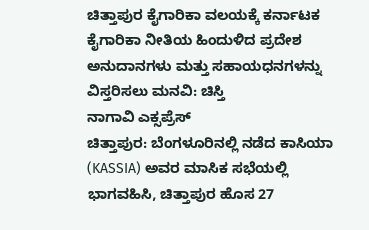ಚಿತ್ತಾಪುರ ಕೈಗಾರಿಕಾ ವಲಯಕ್ಕೆ ಕರ್ನಾಟಕ ಕೈಗಾರಿಕಾ ನೀತಿಯ ಹಿಂದುಳಿದ ಪ್ರದೇಶ ಅನುದಾನಗಳು ಮತ್ತು ಸಹಾಯಧನಗಳನ್ನು ವಿಸ್ತರಿಸಲು ಮನವಿ: ಚಿಸ್ತಿ
ನಾಗಾವಿ ಎಕ್ಸಪ್ರೆಸ್
ಚಿತ್ತಾಪುರ: ಬೆಂಗಳೂರಿನಲ್ಲಿ ನಡೆದ ಕಾಸಿಯಾ (KASSIA) ಅವರ ಮಾಸಿಕ ಸಭೆಯಲ್ಲಿ ಭಾಗವಹಿಸಿ, ಚಿತ್ತಾಪುರ ಹೊಸ 27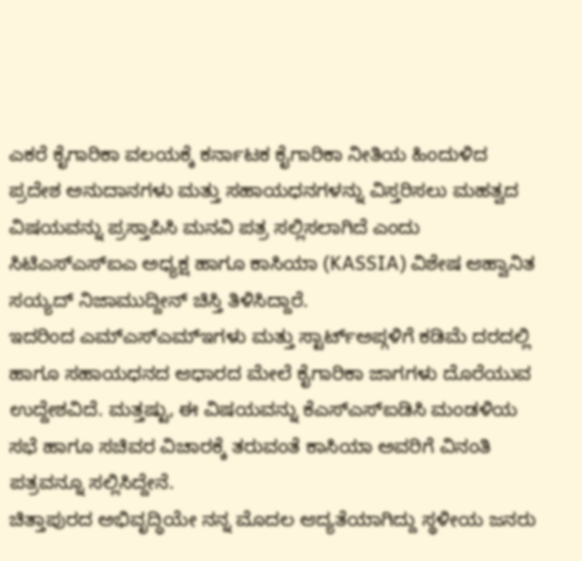ಎಕರೆ ಕೈಗಾರಿಕಾ ವಲಯಕ್ಕೆ ಕರ್ನಾಟಕ ಕೈಗಾರಿಕಾ ನೀತಿಯ ಹಿಂದುಳಿದ ಪ್ರದೇಶ ಅನುದಾನಗಳು ಮತ್ತು ಸಹಾಯಧನಗಳನ್ನು ವಿಸ್ತರಿಸಲು ಮಹತ್ವದ ವಿಷಯವನ್ನು ಪ್ರಸ್ತಾಪಿಸಿ ಮನವಿ ಪತ್ರ ಸಲ್ಲಿಸಲಾಗಿದೆ ಎಂದು ಸಿಟಿಎಸ್ಎಸ್ಐಎ ಅಧ್ಯಕ್ಷ ಹಾಗೂ ಕಾಸಿಯಾ (KASSIA) ವಿಶೇಷ ಆಹ್ವಾನಿತ ಸಯ್ಯದ್ ನಿಜಾಮುದ್ದೀನ್ ಚಿಸ್ತಿ ತಿಳಿಸಿದ್ದಾರೆ.
ಇದರಿಂದ ಎಮ್ಎಸ್ಎಮ್ಇಗಳು ಮತ್ತು ಸ್ಟಾರ್ಟ್ಅಪ್ಗಳಿಗೆ ಕಡಿಮೆ ದರದಲ್ಲಿ ಹಾಗೂ ಸಹಾಯಧನದ ಆಧಾರದ ಮೇಲೆ ಕೈಗಾರಿಕಾ ಜಾಗಗಳು ದೊರೆಯುವ ಉದ್ದೇಶವಿದೆ. ಮತ್ತಷ್ಟು, ಈ ವಿಷಯವನ್ನು ಕೆಎಸ್ಎಸ್ಐಡಿಸಿ ಮಂಡಳಿಯ ಸಭೆ ಹಾಗೂ ಸಚಿವರ ವಿಚಾರಕ್ಕೆ ತರುವಂತೆ ಕಾಸಿಯಾ ಅವರಿಗೆ ವಿನಂತಿ ಪತ್ರವನ್ನೂ ಸಲ್ಲಿಸಿದ್ದೇನೆ.
ಚಿತ್ತಾಪುರದ ಅಭಿವೃದ್ಧಿಯೇ ನನ್ನ ಮೊದಲ ಆದ್ಯತೆಯಾಗಿದ್ದು ಸ್ಥಳೀಯ ಜನರು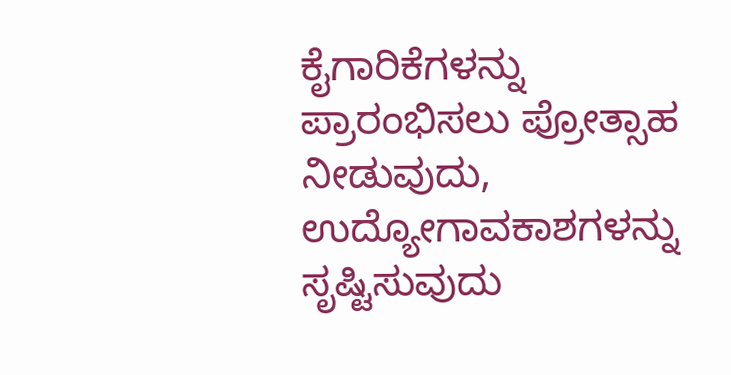ಕೈಗಾರಿಕೆಗಳನ್ನು ಪ್ರಾರಂಭಿಸಲು ಪ್ರೋತ್ಸಾಹ ನೀಡುವುದು, ಉದ್ಯೋಗಾವಕಾಶಗಳನ್ನು ಸೃಷ್ಟಿಸುವುದು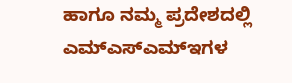ಹಾಗೂ ನಮ್ಮ ಪ್ರದೇಶದಲ್ಲಿ ಎಮ್ಎಸ್ಎಮ್ಇಗಳ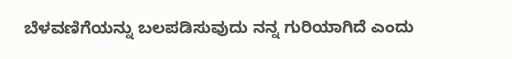ಬೆಳವಣಿಗೆಯನ್ನು ಬಲಪಡಿಸುವುದು ನನ್ನ ಗುರಿಯಾಗಿದೆ ಎಂದು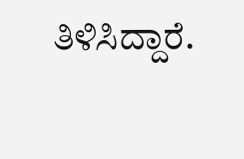ತಿಳಿಸಿದ್ದಾರೆ.